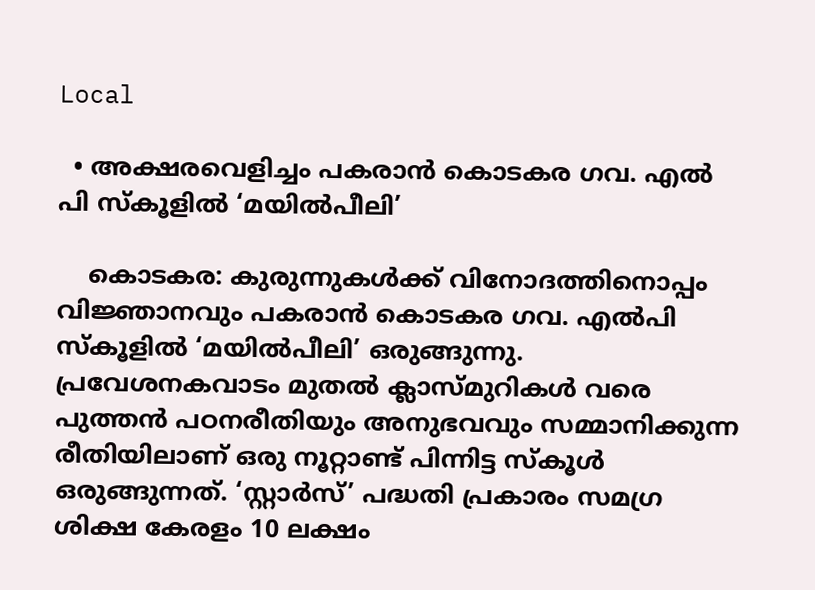Local

  • അക്ഷരവെളിച്ചം പകരാൻ കൊടകര ഗവ. എൽ പി സ്കൂളിൽ ‘മയിൽപീലി’

    കൊടകര: കുരുന്നുകള്‍ക്ക് വിനോദത്തിനൊപ്പം വിജ്ഞാനവും പകരാൻ കൊടകര ഗവ. എൽപി സ്കൂളിൽ ‘മയിൽപീലി’ ഒരുങ്ങുന്നു. പ്രവേശനകവാടം മുതൽ ക്ലാസ്മുറികൾ വരെ പുത്തൻ പഠനരീതിയും അനുഭവവും സമ്മാനിക്കുന്ന രീതിയിലാണ് ഒരു നൂറ്റാണ്ട് പിന്നിട്ട സ്കൂൾ ഒരുങ്ങുന്നത്. ‘സ്റ്റാർസ്’ പദ്ധതി പ്രകാരം സമഗ്ര ശിക്ഷ കേരളം 10 ലക്ഷം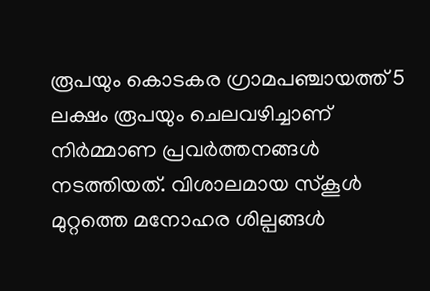രൂപയും കൊടകര ഗ്രാമപഞ്ചായത്ത് 5 ലക്ഷം രൂപയും ചെലവഴിച്ചാണ് നിർമ്മാണ പ്രവർത്തനങ്ങൾ നടത്തിയത്. വിശാലമായ സ്‌കൂള്‍ മുറ്റത്തെ മനോഹര ശില്പങ്ങൾ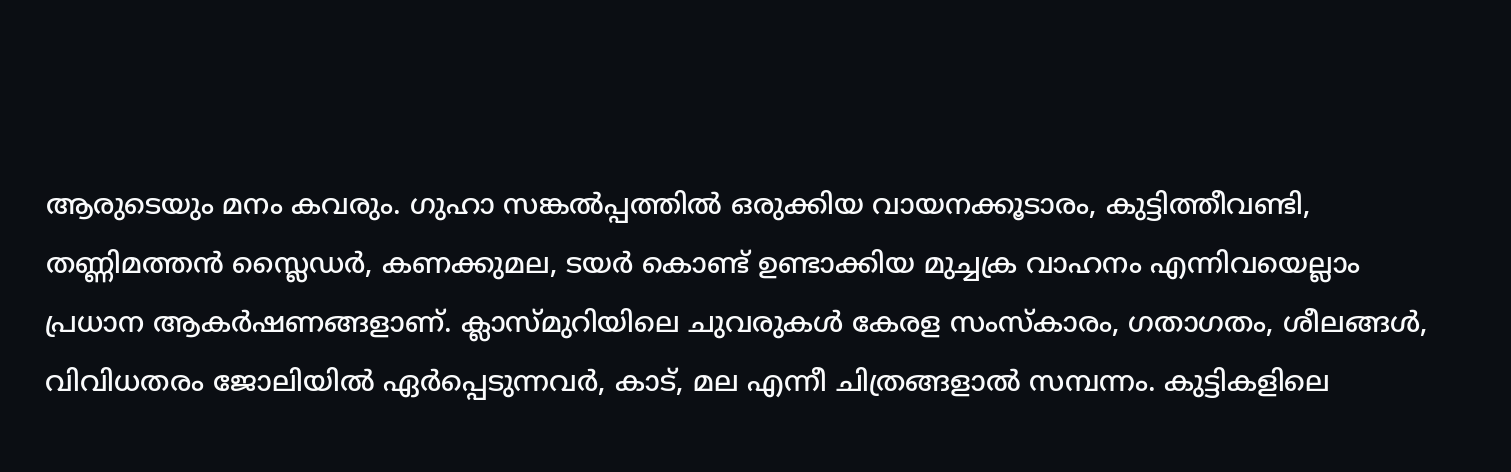ആരുടെയും മനം കവരും. ഗുഹാ സങ്കൽപ്പത്തിൽ ഒരുക്കിയ വായനക്കൂടാരം, കുട്ടിത്തീവണ്ടി, തണ്ണിമത്തൻ സ്ലൈഡർ, കണക്കുമല, ടയർ കൊണ്ട് ഉണ്ടാക്കിയ മുച്ചക്ര വാഹനം എന്നിവയെല്ലാം പ്രധാന ആകർഷണങ്ങളാണ്. ക്ലാസ്മുറിയിലെ ചുവരുകൾ കേരള സംസ്കാരം, ഗതാഗതം, ശീലങ്ങൾ, വിവിധതരം ജോലിയിൽ ഏർപ്പെടുന്നവർ, കാട്, മല എന്നീ ചിത്രങ്ങളാൽ സമ്പന്നം. കുട്ടികളിലെ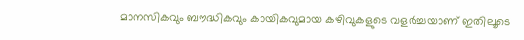മാനസികവും ബൗദ്ധികവും കായികവുമായ കഴിവുകളുടെ വളര്‍ച്ചയാണ് ഇതിലൂടെ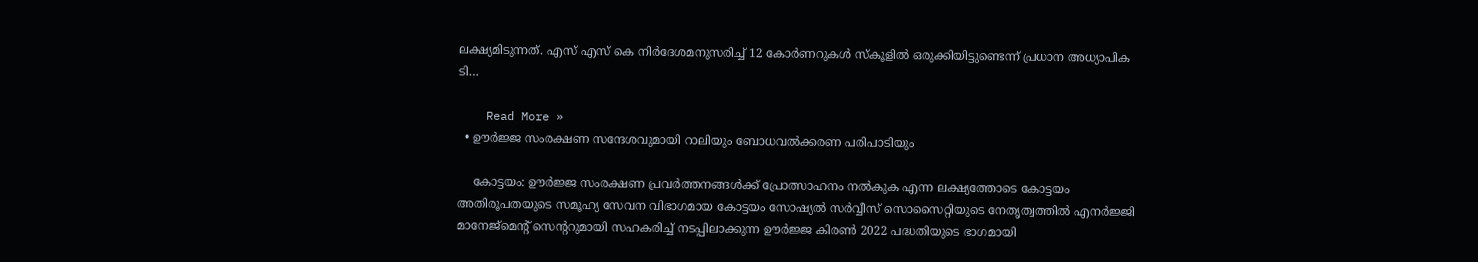ലക്ഷ്യമിടുന്നത്. എസ് എസ് കെ നിര്‍ദേശമനുസരിച്ച് 12 കോര്‍ണറുകള്‍ സ്കൂളിൽ ഒരുക്കിയിട്ടുണ്ടെന്ന് പ്രധാന അധ്യാപിക ടി…

    Read More »
  • ഊര്‍ജ്ജ സംരക്ഷണ സന്ദേശവുമായി റാലിയും ബോധവല്‍ക്കരണ പരിപാടിയും

    കോട്ടയം: ഊര്‍ജ്ജ സംരക്ഷണ പ്രവര്‍ത്തനങ്ങള്‍ക്ക് പ്രോത്സാഹനം നല്‍കുക എന്ന ലക്ഷ്യത്തോടെ കോട്ടയം അതിരൂപതയുടെ സമൂഹ്യ സേവന വിഭാഗമായ കോട്ടയം സോഷ്യല്‍ സര്‍വ്വീസ് സൊസൈറ്റിയുടെ നേതൃത്വത്തില്‍ എനര്‍ജ്ജി മാനേജ്‌മെന്റ് സെന്ററുമായി സഹകരിച്ച് നടപ്പിലാക്കുന്ന ഊര്‍ജ്ജ കിരണ്‍ 2022 പദ്ധതിയുടെ ഭാഗമായി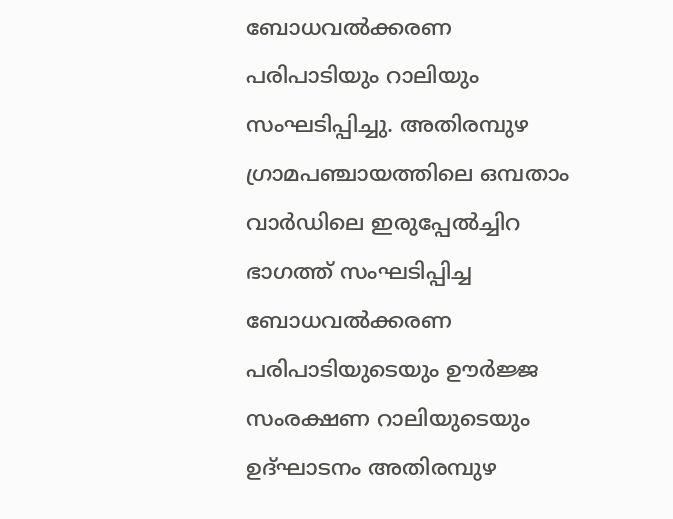ബോധവല്‍ക്കരണ പരിപാടിയും റാലിയും സംഘടിപ്പിച്ചു. അതിരമ്പുഴ ഗ്രാമപഞ്ചായത്തിലെ ഒമ്പതാം വാര്‍ഡിലെ ഇരുപ്പേല്‍ച്ചിറ ഭാഗത്ത് സംഘടിപ്പിച്ച ബോധവല്‍ക്കരണ പരിപാടിയുടെയും ഊര്‍ജ്ജ സംരക്ഷണ റാലിയുടെയും ഉദ്ഘാടനം അതിരമ്പുഴ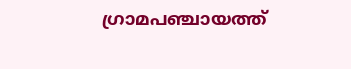ഗ്രാമപഞ്ചായത്ത്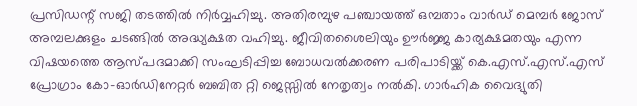പ്രസിഡന്റ് സജി തടത്തില്‍ നിര്‍വ്വഹിച്ചു. അതിരമ്പുഴ പഞ്ചായത്ത് ഒമ്പതാം വാര്‍ഡ് മെമ്പര്‍ ജോസ് അമ്പലക്കുളം ചടങ്ങില്‍ അദ്ധ്യക്ഷത വഹിച്ചു. ജീവിതശൈലിയും ഊര്‍ജ്ജ കാര്യക്ഷമതയും എന്ന വിഷയത്തെ ആസ്പദമാക്കി സംഘടിപ്പിച്ച ബോധവല്‍ക്കരണ പരിപാടിയ്ക്ക് കെ.എസ്.എസ്.എസ് പ്രോഗ്രാം കോ-ഓര്‍ഡിനേറ്റര്‍ ബബിത റ്റി ജെസ്സില്‍ നേതൃത്വം നല്‍കി. ഗാര്‍ഹിക വൈദ്യുതി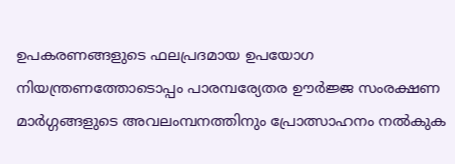ഉപകരണങ്ങളുടെ ഫലപ്രദമായ ഉപയോഗ നിയന്ത്രണത്തോടൊപ്പം പാരമ്പര്യേതര ഊര്‍ജ്ജ സംരക്ഷണ മാര്‍ഗ്ഗങ്ങളുടെ അവലംമ്പനത്തിനും പ്രോത്സാഹനം നല്‍കുക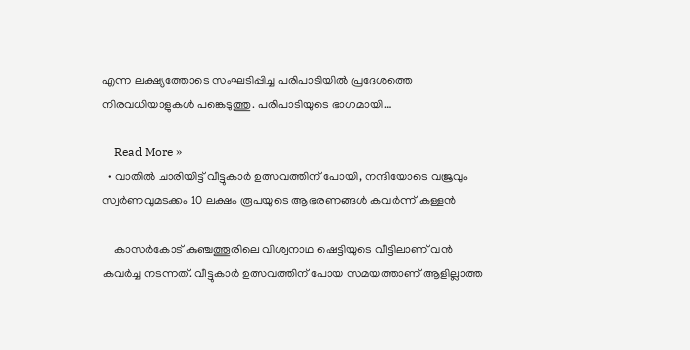എന്ന ലക്ഷ്യത്തോടെ സംഘടിപ്പിച്ച പരിപാടിയില്‍ പ്രദേശത്തെ നിരവധിയാളുകള്‍ പങ്കെടുത്തു. പരിപാടിയുടെ ഭാഗമായി…

    Read More »
  • വാതില്‍ ചാരിയിട്ട് വീട്ടുകാർ ഉത്സവത്തിന് പോയി, നന്ദിയോടെ വജ്രവും സ്വര്‍ണവുമടക്കം 10 ലക്ഷം രൂപയുടെ ആഭരണങ്ങള്‍ കവര്‍ന്ന് കള്ളൻ

    കാസര്‍കോട് കുഞ്ചത്തൂരിലെ വിശ്വനാഥ ഷെട്ടിയുടെ വീട്ടിലാണ് വന്‍ കവർച്ച നടന്നത്. വീട്ടുകാര്‍ ഉത്സവത്തിന് പോയ സമയത്താണ് ആളില്ലാത്ത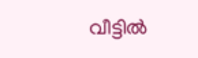വീട്ടില്‍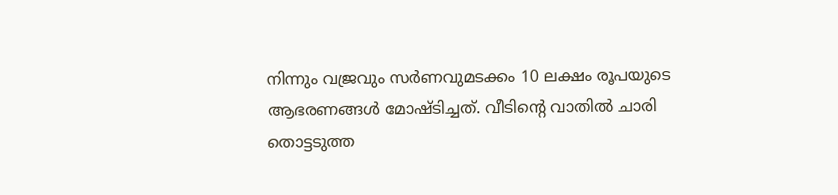നിന്നും വജ്രവും സര്‍ണവുമടക്കം 10 ലക്ഷം രൂപയുടെ ആഭരണങ്ങള്‍ മോഷ്ടിച്ചത്. വീടിന്റെ വാതില്‍ ചാരി തൊട്ടടുത്ത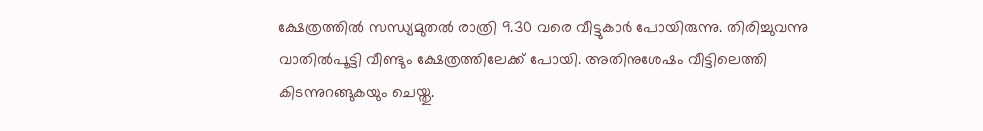ക്ഷേത്രത്തില്‍ സന്ധ്യമുതല്‍ രാത്രി 9.30 വരെ വീട്ടുകാര്‍ പോയിരുന്നു. തിരിച്ചുവന്നു വാതില്‍പൂട്ടി വീണ്ടും ക്ഷേത്രത്തിലേക്ക് പോയി. അതിനുശേഷം വീട്ടിലെത്തി കിടന്നുറങ്ങുകയും ചെയ്തു.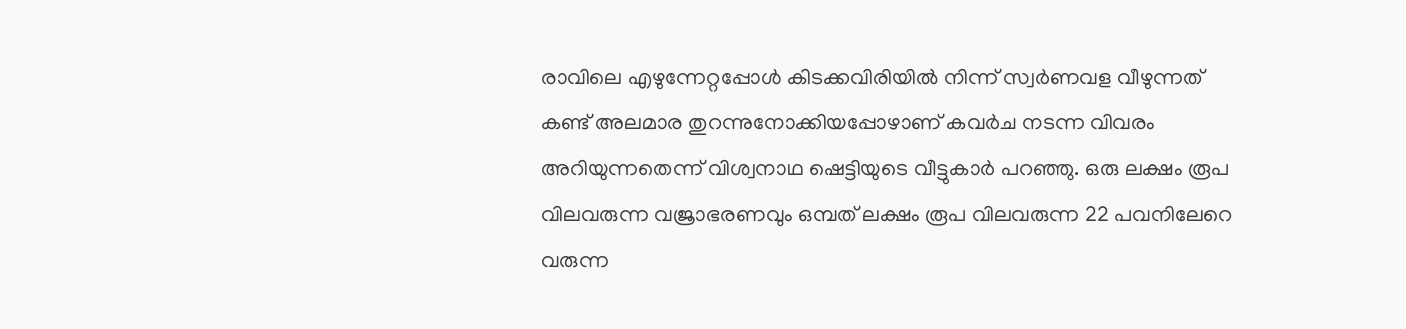രാവിലെ എഴുന്നേറ്റപ്പോള്‍ കിടക്കവിരിയില്‍ നിന്ന് സ്വര്‍ണവള വീഴുന്നത് കണ്ട് അലമാര തുറന്നുനോക്കിയപ്പോഴാണ് കവര്‍ച നടന്ന വിവരം അറിയുന്നതെന്ന് വിശ്വനാഥ ഷെട്ടിയുടെ വീട്ടുകാർ പറഞ്ഞു. ഒരു ലക്ഷം രൂപ വിലവരുന്ന വജ്രാഭരണവും ഒമ്പത് ലക്ഷം രൂപ വിലവരുന്ന 22 പവനിലേറെ വരുന്ന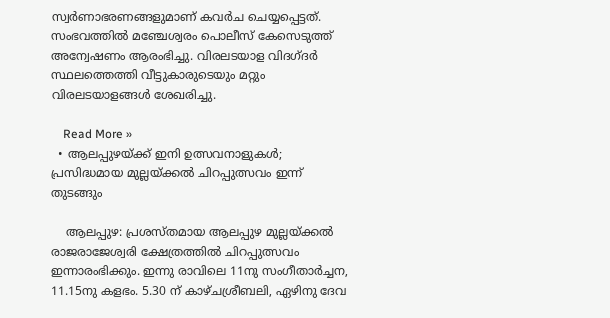സ്വര്‍ണാഭരണങ്ങളുമാണ് കവര്‍ച ചെയ്യപ്പെട്ടത്. സംഭവത്തില്‍ മഞ്ചേശ്വരം പൊലീസ് കേസെടുത്ത് അന്വേഷണം ആരംഭിച്ചു. വിരലടയാള വിദഗ്ദര്‍ സ്ഥലത്തെത്തി വീട്ടുകാരുടെയും മറ്റും വിരലടയാളങ്ങള്‍ ശേഖരിച്ചു.

    Read More »
  • ആലപ്പുഴയ്ക്ക് ഇനി ഉത്സവനാളുകൾ; പ്രസിദ്ധമായ മുല്ലയ്ക്കൽ ചിറപ്പുത്സവം ഇന്ന് തുടങ്ങും

    ആലപ്പുഴ: പ്രശസ്തമായ ആലപ്പുഴ മുല്ലയ്ക്കൽ രാജരാജേശ്വരി ക്ഷേത്രത്തില്‍ ചിറപ്പുത്സവം ഇന്നാരംഭിക്കും. ഇന്നു രാവിലെ 11നു സംഗീതാര്‍ച്ചന, 11.15നു കളഭം. 5.30 ന് കാഴ്ചശ്രീബലി, ഏഴിനു ദേവ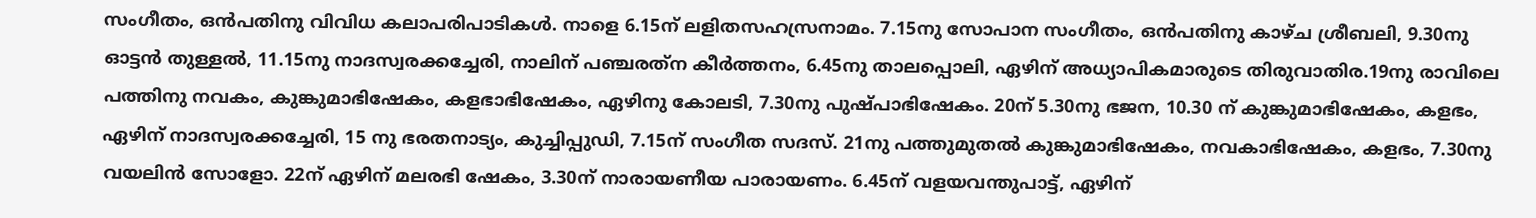സംഗീതം, ഒന്‍പതിനു വിവിധ കലാപരിപാടികള്‍. നാളെ 6.15ന് ലളിതസഹസ്രനാമം. 7.15നു സോപാന സംഗീതം, ഒന്‍പതിനു കാഴ്ച ശ്രീബലി, 9.30നു ഓട്ടന്‍ തുള്ളല്‍, 11.15നു നാദസ്വരക്കച്ചേരി, നാലിന് പഞ്ചരത്‌ന കീര്‍ത്തനം, 6.45നു താലപ്പൊലി, ഏഴിന് അധ്യാപികമാരുടെ തിരുവാതിര.19നു രാവിലെ പത്തിനു നവകം, കുങ്കുമാഭിഷേകം, കളഭാഭിഷേകം, ഏഴിനു കോലടി, 7.30നു പുഷ്പാഭിഷേകം. 20ന് 5.30നു ഭജന, 10.30 ന് കുങ്കുമാഭിഷേകം, കളഭം, ഏഴിന് നാദസ്വരക്കച്ചേരി, 15 നു ഭരതനാട്യം, കുച്ചിപ്പുഡി, 7.15ന് സംഗീത സദസ്. 21നു പത്തുമുതല്‍ കുങ്കുമാഭിഷേകം, നവകാഭിഷേകം, കളഭം, 7.30നു വയലിന്‍ സോളോ. 22ന് ഏഴിന് മലരഭി ഷേകം, 3.30ന് നാരായണീയ പാരായണം. 6.45ന് വളയവന്തുപാട്ട്, ഏഴിന്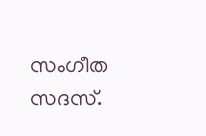സംഗീത സദസ്.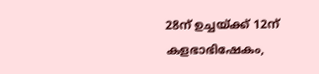28ന് ഉച്ചയ്ക്ക് 12ന് കളഭാഭിഷേകം,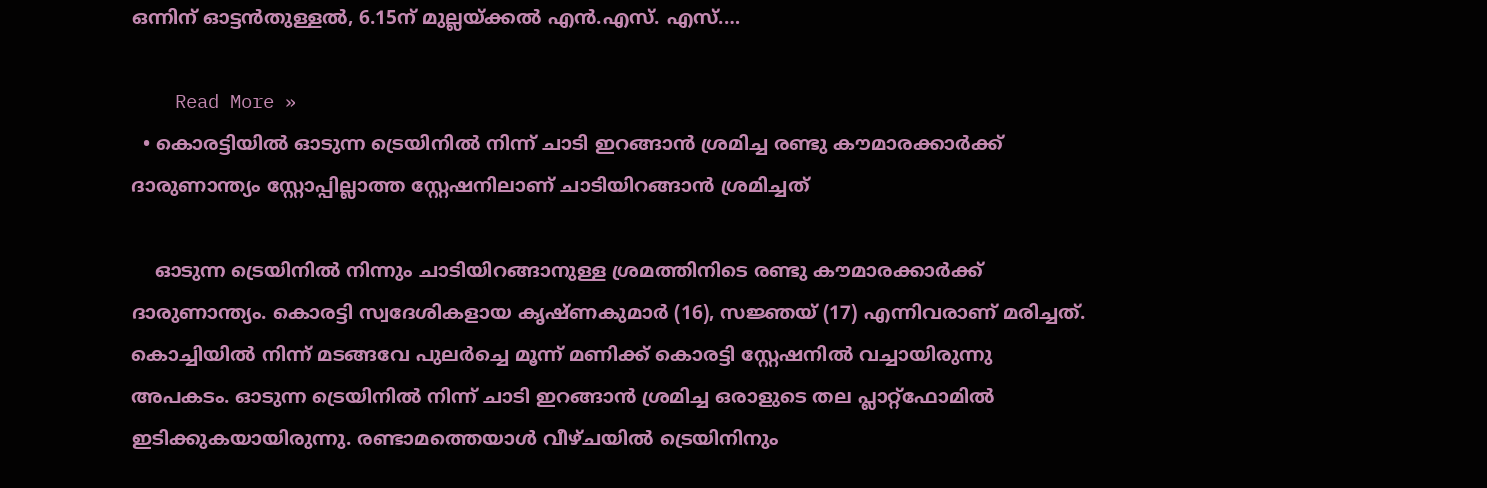ഒന്നിന് ഓട്ടന്‍തുള്ളല്‍, 6.15ന് മുല്ലയ്ക്കല്‍ എന്‍.എസ്. എസ്.…

    Read More »
  • കൊരട്ടിയില്‍ ഓടുന്ന ട്രെയിനില്‍ നിന്ന് ചാടി ഇറങ്ങാന്‍ ശ്രമിച്ച രണ്ടു കൗമാരക്കാർക്ക് ദാരുണാന്ത്യം സ്റ്റോപ്പില്ലാത്ത സ്റ്റേഷനിലാണ് ചാടിയിറങ്ങാൻ ശ്രമിച്ചത്

    ഓടുന്ന ട്രെയിനില്‍ നിന്നും ചാടിയിറങ്ങാനുള്ള ശ്രമത്തിനിടെ രണ്ടു കൗമാരക്കാർക്ക് ദാരുണാന്ത്യം. കൊരട്ടി സ്വദേശികളായ കൃഷ്ണകുമാര്‍ (16), സജ്ഞയ് (17) എന്നിവരാണ് മരിച്ചത്. കൊച്ചിയില്‍ നിന്ന് മടങ്ങവേ പുലര്‍ച്ചെ മൂന്ന് മണിക്ക് കൊരട്ടി സ്റ്റേഷനിൽ വച്ചായിരുന്നു അപകടം. ഓടുന്ന ട്രെയിനില്‍ നിന്ന് ചാടി ഇറങ്ങാന്‍ ശ്രമിച്ച ഒരാളുടെ തല പ്ലാറ്റ്‌ഫോമില്‍ ഇടിക്കുകയായിരുന്നു. രണ്ടാമത്തെയാള്‍ വീഴ്ചയില്‍ ട്രെയിനിനും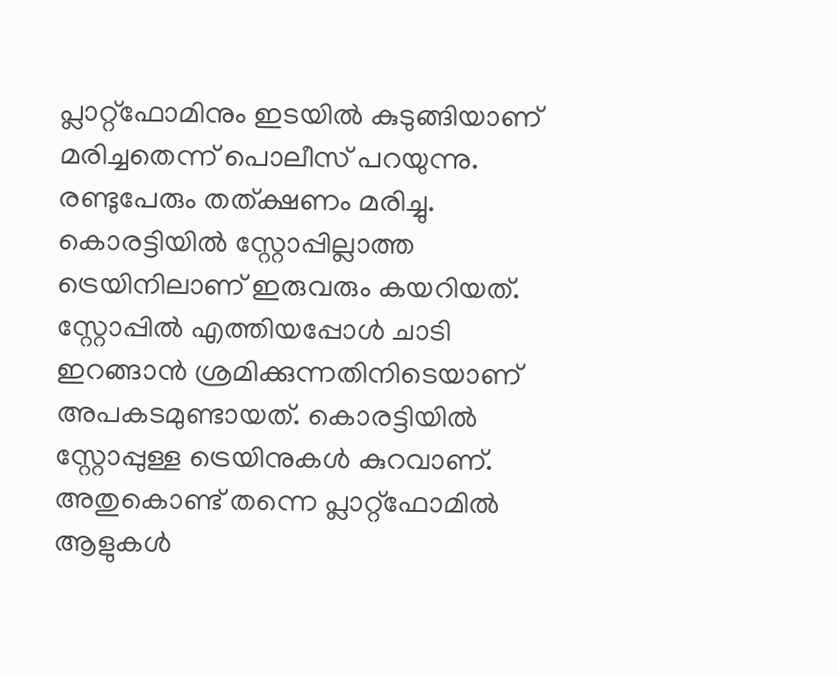പ്ലാറ്റ്‌ഫോമിനും ഇടയില്‍ കുടുങ്ങിയാണ് മരിച്ചതെന്ന് പൊലീസ് പറയുന്നു. രണ്ടുപേരും തത്ക്ഷണം മരിച്ചു. കൊരട്ടിയില്‍ സ്റ്റോപ്പില്ലാത്ത ട്രെയിനിലാണ് ഇരുവരും കയറിയത്. സ്റ്റോപ്പില്‍ എത്തിയപ്പോള്‍ ചാടി ഇറങ്ങാന്‍ ശ്രമിക്കുന്നതിനിടെയാണ് അപകടമുണ്ടായത്. കൊരട്ടിയില്‍ സ്റ്റോപ്പുള്ള ട്രെയിനുകള്‍ കുറവാണ്. അതുകൊണ്ട് തന്നെ പ്ലാറ്റ്‌ഫോമില്‍ ആളുകള്‍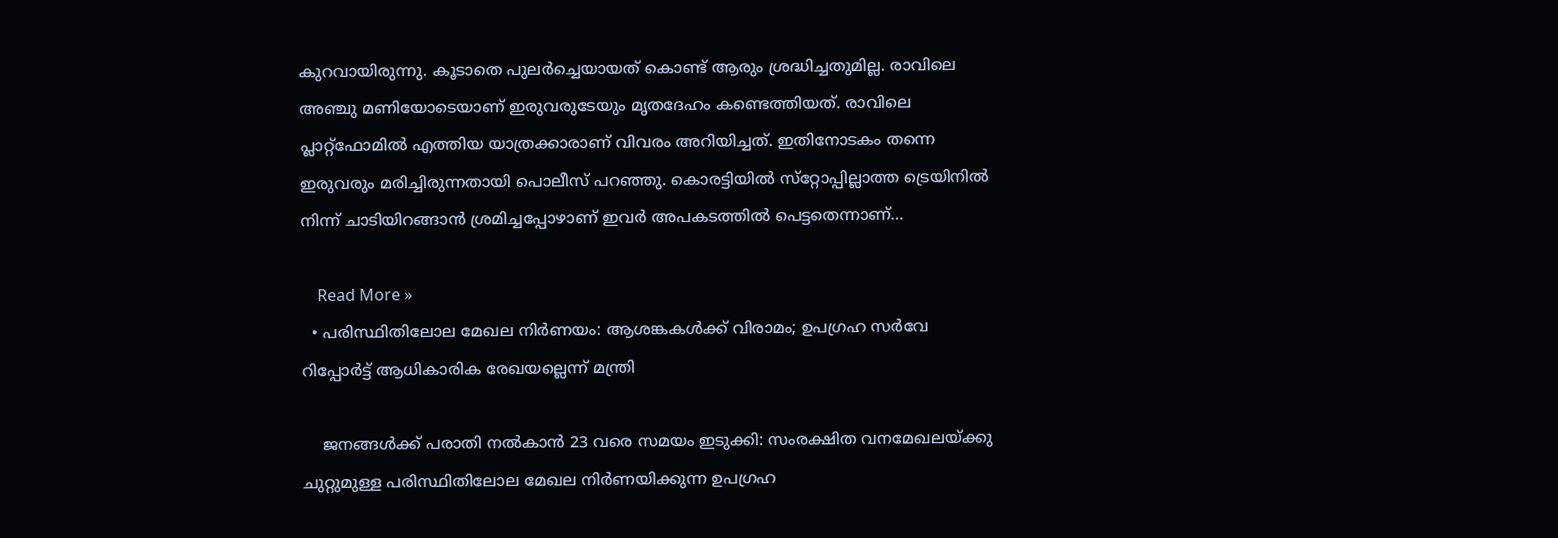കുറവായിരുന്നു. കൂടാതെ പുലര്‍ച്ചെയായത് കൊണ്ട് ആരും ശ്രദ്ധിച്ചതുമില്ല. രാവിലെ അഞ്ചു മണിയോടെയാണ് ഇരുവരുടേയും മൃതദേഹം കണ്ടെത്തിയത്. രാവിലെ പ്ലാറ്റ്‌ഫോമില്‍ എത്തിയ യാത്രക്കാരാണ് വിവരം അറിയിച്ചത്. ഇതിനോടകം തന്നെ ഇരുവരും മരിച്ചിരുന്നതായി പൊലീസ് പറഞ്ഞു. കൊരട്ടിയില്‍ സ്‌റ്റോപ്പില്ലാത്ത ട്രെയിനില്‍ നിന്ന് ചാടിയിറങ്ങാന്‍ ശ്രമിച്ചപ്പോഴാണ് ഇവർ അപകടത്തിൽ പെട്ടതെന്നാണ്…

    Read More »
  • പരിസ്ഥിതിലോല മേഖല നിർണയം: ആശങ്കകൾക്ക് വിരാമം; ഉപഗ്രഹ സര്‍വേ റിപ്പോര്‍ട്ട് ആധികാരിക രേഖയല്ലെന്ന് മന്ത്രി

    ജനങ്ങള്‍ക്ക് പരാതി നല്‍കാന്‍ 23 വരെ സമയം ഇടുക്കി: സംരക്ഷിത വനമേഖലയ്ക്കു ചുറ്റുമുള്ള പരിസ്ഥിതിലോല മേഖല നിര്‍ണയിക്കുന്ന ഉപഗ്രഹ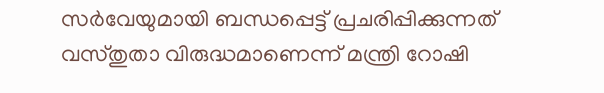സര്‍വേയുമായി ബന്ധപ്പെട്ട് പ്രചരിപ്പിക്കുന്നത് വസ്തുതാ വിരുദ്ധമാണെന്ന് മന്ത്രി റോഷി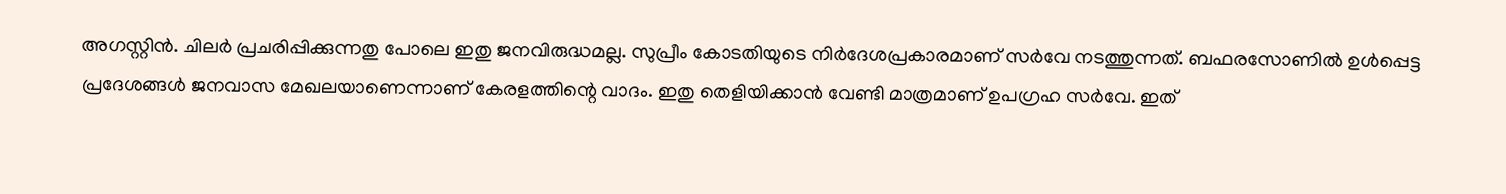അഗസ്റ്റിന്‍. ചിലര്‍ പ്രചരിപ്പിക്കുന്നതു പോലെ ഇതു ജനവിരുദ്ധമല്ല. സുപ്രീം കോടതിയുടെ നിര്‍ദേശപ്രകാരമാണ് സര്‍വേ നടത്തുന്നത്. ബഫരസോണില്‍ ഉള്‍പ്പെട്ട പ്രദേശങ്ങള്‍ ജനവാസ മേഖലയാണെന്നാണ് കേരളത്തിന്റെ വാദം. ഇതു തെളിയിക്കാന്‍ വേണ്ടി മാത്രമാണ് ഉപഗ്രഹ സര്‍വേ. ഇത്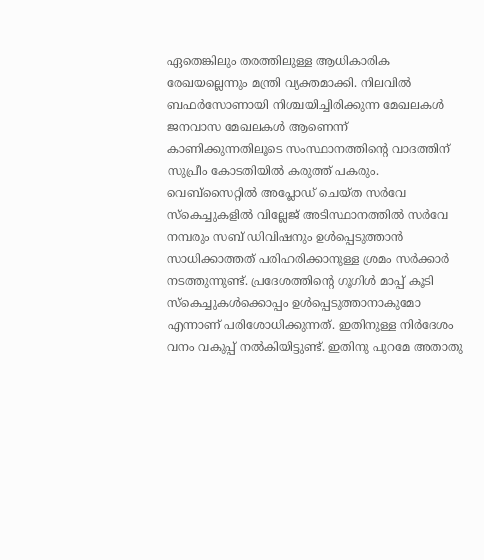ഏതെങ്കിലും തരത്തിലുള്ള ആധികാരിക രേഖയല്ലെന്നും മന്ത്രി വ്യക്തമാക്കി. നിലവില്‍ ബഫര്‍സോണായി നിശ്ചയിച്ചിരിക്കുന്ന മേഖലകള്‍ ജനവാസ മേഖലകള്‍ ആണെന്ന് കാണിക്കുന്നതിലൂടെ സംസ്ഥാനത്തിന്റെ വാദത്തിന് സുപ്രീം കോടതിയില്‍ കരുത്ത് പകരും. വെബ്‌സൈറ്റില്‍ അപ്ലോഡ് ചെയ്ത സര്‍വേ സ്‌കെച്ചുകളില്‍ വില്ലേജ് അടിസ്ഥാനത്തില്‍ സര്‍വേ നമ്പരും സബ് ഡിവിഷനും ഉള്‍പ്പെടുത്താന്‍ സാധിക്കാത്തത് പരിഹരിക്കാനുള്ള ശ്രമം സര്‍ക്കാര്‍ നടത്തുന്നുണ്ട്. പ്രദേശത്തിന്റെ ഗൂഗിള്‍ മാപ്പ് കൂടി സ്‌കെച്ചുകള്‍ക്കൊപ്പം ഉള്‍പ്പെടുത്താനാകുമോ എന്നാണ് പരിശോധിക്കുന്നത്. ഇതിനുള്ള നിര്‍ദേശം വനം വകുപ്പ് നല്‍കിയിട്ടുണ്ട്. ഇതിനു പുറമേ അതാതു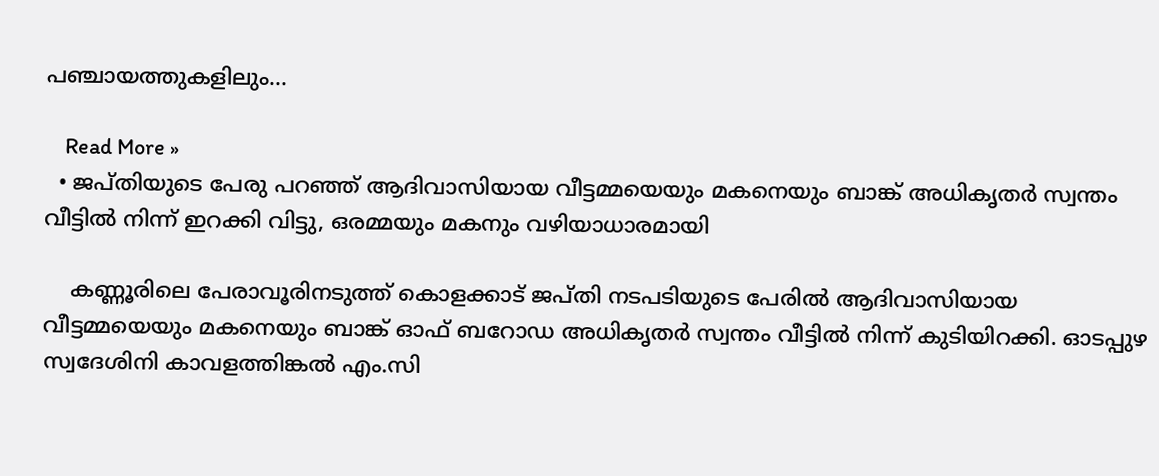പഞ്ചായത്തുകളിലും…

    Read More »
  • ജപ്തിയുടെ പേരു പറഞ്ഞ് ആദിവാസിയായ വീട്ടമ്മയെയും മകനെയും ബാങ്ക് അധികൃതർ സ്വന്തം വീട്ടിൽ നിന്ന് ഇറക്കി വിട്ടു, ഒരമ്മയും മകനും വഴിയാധാരമായി

    കണ്ണൂരിലെ പേരാവൂരിനടുത്ത് കൊളക്കാട് ജപ്തി നടപടിയുടെ പേരിൽ ആദിവാസിയായ വീട്ടമ്മയെയും മകനെയും ബാങ്ക് ഓഫ് ബറോഡ അധികൃതർ സ്വന്തം വീട്ടിൽ നിന്ന് കുടിയിറക്കി. ഓടപ്പുഴ സ്വദേശിനി കാവളത്തിങ്കൽ എം.സി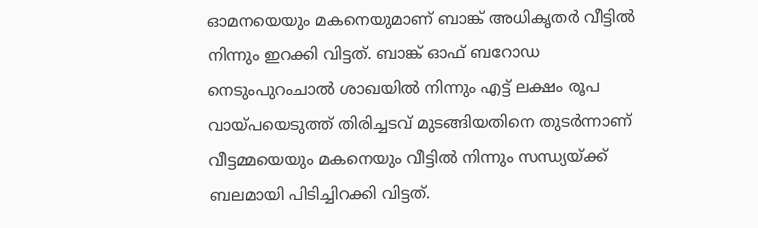ഓമനയെയും മകനെയുമാണ് ബാങ്ക് അധികൃതർ വീട്ടിൽ നിന്നും ഇറക്കി വിട്ടത്. ബാങ്ക് ഓഫ് ബറോഡ നെടുംപുറംചാൽ ശാഖയിൽ നിന്നും എട്ട് ലക്ഷം രൂപ വായ്പയെടുത്ത് തിരിച്ചടവ് മുടങ്ങിയതിനെ തുടർന്നാണ് വീട്ടമ്മയെയും മകനെയും വീട്ടിൽ നിന്നും സന്ധ്യയ്ക്ക് ബലമായി പിടിച്ചിറക്കി വിട്ടത്.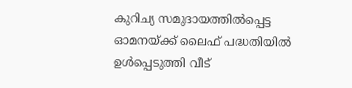കുറിച്യ സമുദായത്തിൽപ്പെട്ട ഓമനയ്ക്ക് ലൈഫ് പദ്ധതിയിൽ ഉൾപ്പെടുത്തി വീട്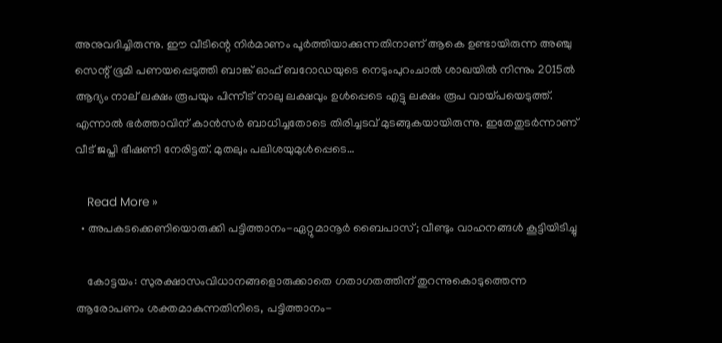അനുവദിച്ചിരുന്നു. ഈ വീടിന്റെ നിർമാണം പൂർത്തിയാക്കുന്നതിനാണ് ആകെ ഉണ്ടായിരുന്ന അഞ്ചു സെന്റ് ഭൂമി പണയപ്പെടുത്തി ബാങ്ക് ഓഫ് ബറോഡയുടെ നെടുംപുറംചാൽ ശാഖയിൽ നിന്നും 2015ൽ ആദ്യം നാല് ലക്ഷം രൂപയും പിന്നീട് നാലു ലക്ഷവും ഉൾപ്പെടെ എട്ടു ലക്ഷം രൂപ വായ്പയെടുത്ത്. എന്നാൽ ഭർത്താവിന് കാൻസർ ബാധിച്ചതോടെ തിരിച്ചടവ് മുടങ്ങുകയായിരുന്നു. ഇതേതുടർന്നാണ് വീട് ജപ്തി ഭീഷണി നേരിട്ടത്. മുതലും പലിശയുമുൾപ്പെടെ…

    Read More »
  • അ‌പകടക്കെണിയൊരുക്കി പട്ടിത്താനം-ഏറ്റുമാനൂർ ബൈപാസ്; വീണ്ടും വാഹനങ്ങൾ കൂട്ടിയിടിച്ചു

    കോട്ടയം: സുരക്ഷാസംവിധാനങ്ങളൊരുക്കാതെ ഗതാഗതത്തിന് തുറന്നുകൊടുത്തെന്ന ആരോപണം ശക്തമാകുന്നതിനിടെ, പട്ടിത്താനം-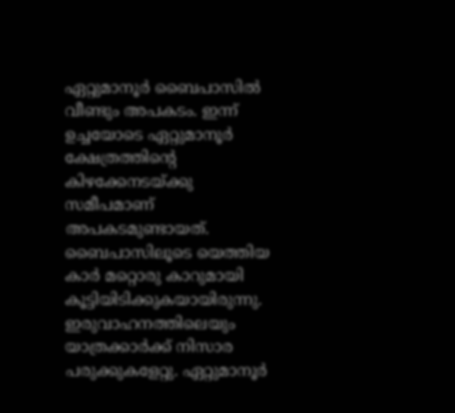ഏറ്റുമാനൂർ ബൈപാസിൽ വീണ്ടും അ‌പകടം. ഇന്ന് ഉച്ചയോടെ ഏറ്റുമാനൂർ ക്ഷേത്രത്തിന്റെ കിഴക്കേനടയ്ക്കു സമീപമാണ് അ‌പകടമുണ്ടായത്. ബൈപാസിലൂടെ യെത്തിയ കാർ മറ്റൊരു കാറുമായി കൂട്ടിയിടിക്കുകയായിരുന്നു. ഇരുവാഹനത്തിലെയും യാത്രക്കാർക്ക് നിസാര പരുക്കുകളേറ്റു. ഏറ്റുമാനൂർ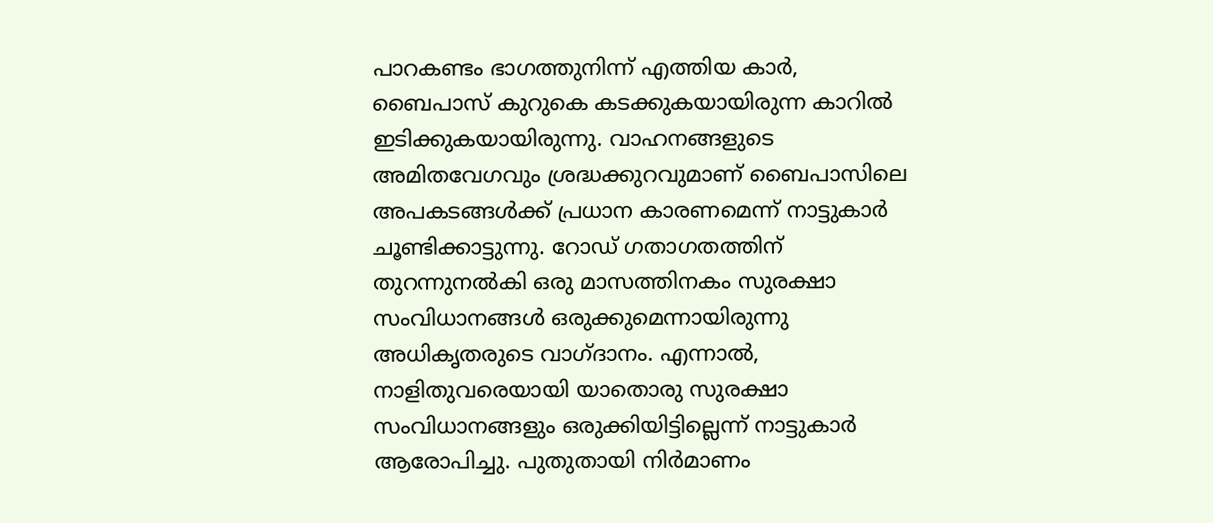പാറകണ്ടം ഭാഗത്തുനിന്ന് എത്തിയ കാർ, ബൈപാസ് കുറുകെ കടക്കുകയായിരുന്ന കാറിൽ ഇടിക്കുകയായിരുന്നു. വാഹനങ്ങളുടെ അ‌മിതവേഗവും ശ്രദ്ധക്കുറവുമാണ് ബൈപാസിലെ അ‌പകടങ്ങൾക്ക് പ്രധാന കാരണമെന്ന് നാട്ടുകാർ ചൂണ്ടിക്കാട്ടുന്നു. റോഡ് ഗതാഗതത്തിന് തുറന്നുനൽകി ഒരു മാസത്തിനകം സുരക്ഷാ സംവിധാനങ്ങൾ ഒരുക്കുമെന്നായിരുന്നു അ‌ധികൃതരുടെ വാഗ്ദാനം. എന്നാൽ, നാളിതുവരെയായി യാതൊരു സുരക്ഷാ സംവിധാനങ്ങളും ഒരുക്കിയിട്ടില്ലെന്ന് നാട്ടുകാർ ആരോപിച്ചു. പുതുതായി നിർമാണം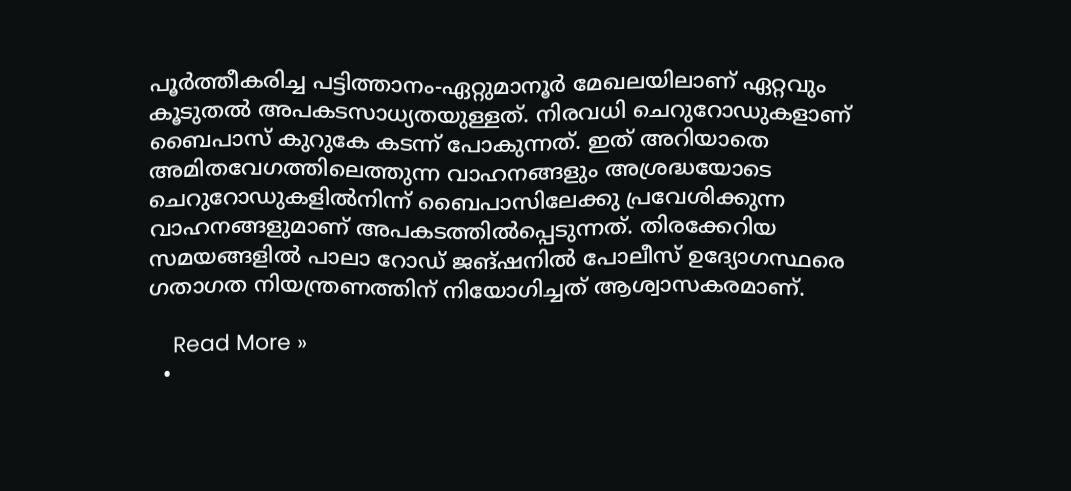പൂർത്തീകരിച്ച പട്ടിത്താനം-ഏറ്റുമാനൂർ മേഖലയിലാണ് ഏറ്റവും കൂടുതൽ അ‌പകടസാധ്യതയുള്ളത്. നിരവധി ചെറുറോഡുകളാണ് ബൈപാസ് കുറുകേ കടന്ന് പോകുന്നത്. ഇത് അ‌റിയാതെ അ‌മിതവേഗത്തിലെത്തുന്ന വാഹനങ്ങളും അ‌ശ്രദ്ധയോടെ ചെറുറോഡുകളിൽനിന്ന് ബൈപാസിലേക്കു പ്രവേശിക്കുന്ന വാഹനങ്ങളുമാണ് അ‌പകടത്തിൽപ്പെടുന്നത്. തിരക്കേറിയ സമയങ്ങളിൽ പാലാ റോഡ് ജങ്ഷനിൽ പോലീസ് ഉദ്യോഗസ്ഥരെ ഗതാഗത നിയന്ത്രണത്തിന് നിയോഗിച്ചത് ആശ്വാസകരമാണ്.

    Read More »
  •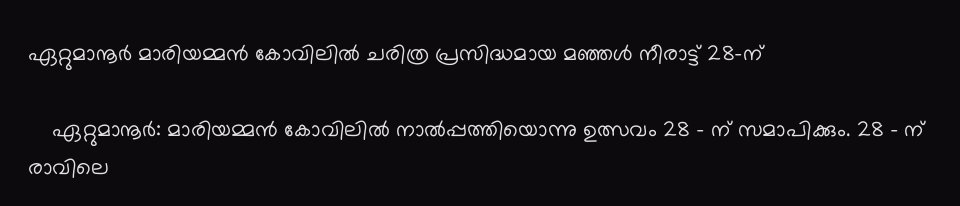ഏറ്റുമാനൂർ മാരിയമ്മൻ കോവിലിൽ ചരിത്ര പ്രസിദ്ധമായ മഞ്ഞൾ നീരാട്ട് 28-ന്

    ഏറ്റുമാനൂർ: മാരിയമ്മൻ കോവിലിൽ നാൽപ്പത്തിയൊന്നു ഉത്സവം 28 – ന് സമാപിക്കും. 28 – ന് രാവിലെ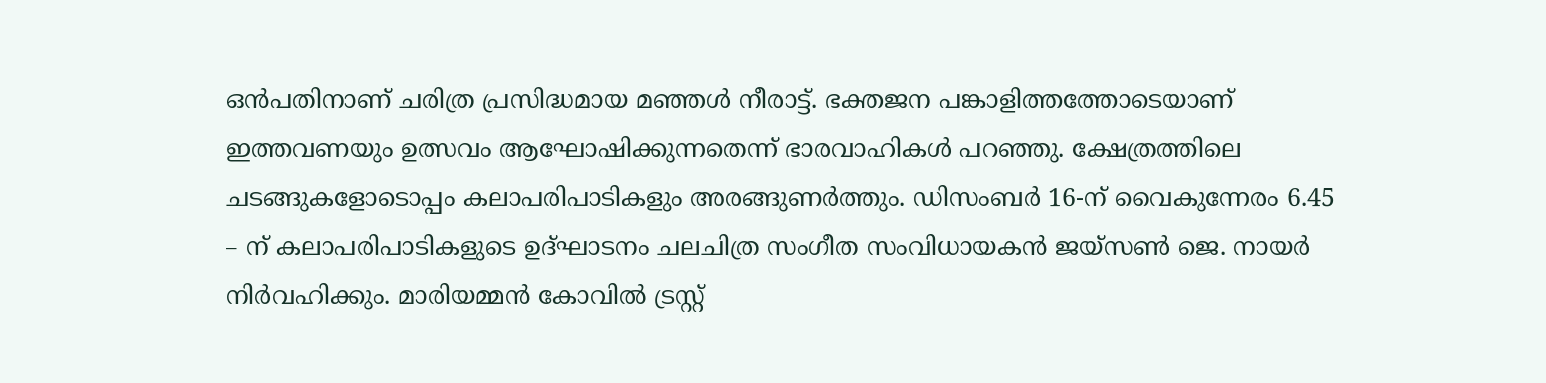ഒൻപതിനാണ് ചരിത്ര പ്രസിദ്ധമായ മഞ്ഞൾ നീരാട്ട്. ഭക്തജന പങ്കാളിത്തത്തോടെയാണ് ഇത്തവണയും ഉത്സവം ആഘോഷിക്കുന്നതെന്ന് ഭാരവാഹികൾ പറഞ്ഞു. ക്ഷേത്രത്തിലെ ചടങ്ങുകളോടൊപ്പം കലാപരിപാടികളും അരങ്ങുണർത്തും. ഡിസംബർ 16-ന് വൈകുന്നേരം 6.45 – ന് കലാപരിപാടികളുടെ ഉദ്ഘാടനം ചലചിത്ര സംഗീത സംവിധായകൻ ജയ്സൺ ജെ. നായർ നിർവഹിക്കും. മാരിയമ്മൻ കോവിൽ ട്രസ്റ്റ്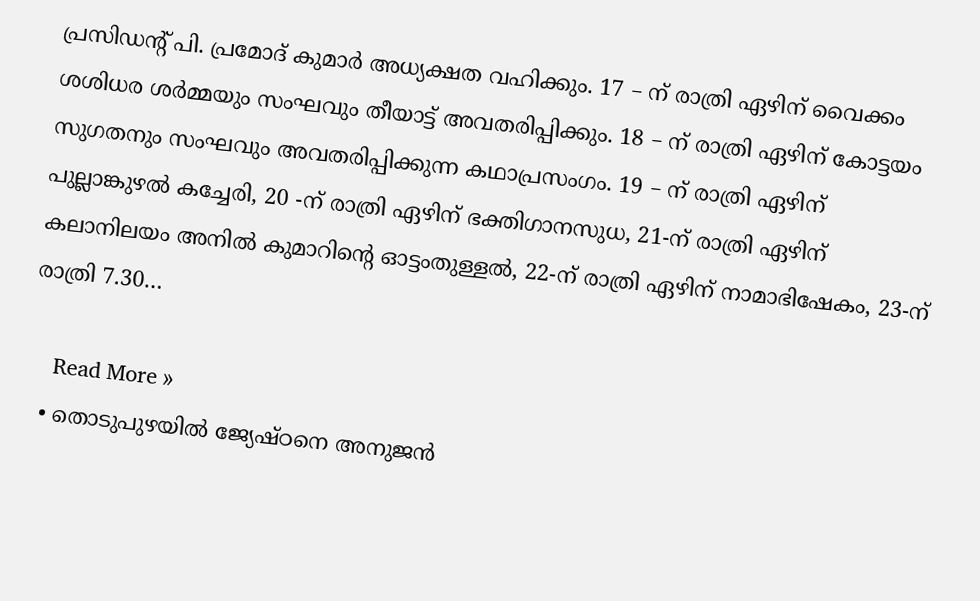പ്രസിഡന്റ് പി. പ്രമോദ് കുമാർ അധ്യക്ഷത വഹിക്കും. 17 – ന് രാത്രി ഏഴിന് വൈക്കം ശശിധര ശർമ്മയും സംഘവും തീയാട്ട് അവതരിപ്പിക്കും. 18 – ന് രാത്രി ഏഴിന് കോട്ടയം സുഗതനും സംഘവും അവതരിപ്പിക്കുന്ന കഥാപ്രസംഗം. 19 – ന് രാത്രി ഏഴിന് പുല്ലാങ്കുഴൽ കച്ചേരി, 20 -ന് രാത്രി ഏഴിന് ഭക്തിഗാനസുധ, 21-ന് രാത്രി ഏഴിന് കലാനിലയം അനിൽ കുമാറിന്റെ ഓട്ടംതുള്ളൽ, 22-ന് രാത്രി ഏഴിന് നാമാഭിഷേകം, 23-ന് രാത്രി 7.30…

    Read More »
  • തൊടുപുഴയിൽ ജ്യേഷ്ഠനെ അനുജൻ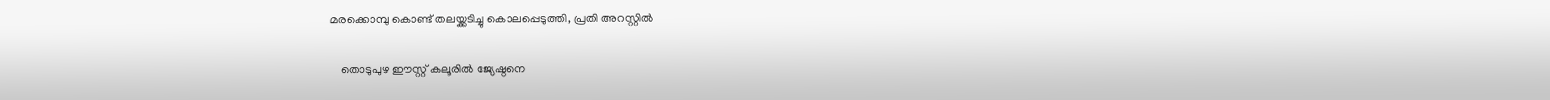മരക്കൊമ്പു കൊണ്ട് തലയ്ക്കടിച്ചു കൊലപ്പെടുത്തി, പ്രതി അറസ്റ്റിൽ

    തൊടുപുഴ ഈസ്റ്റ് കലൂരിൽ ജ്യേഷ്ഠനെ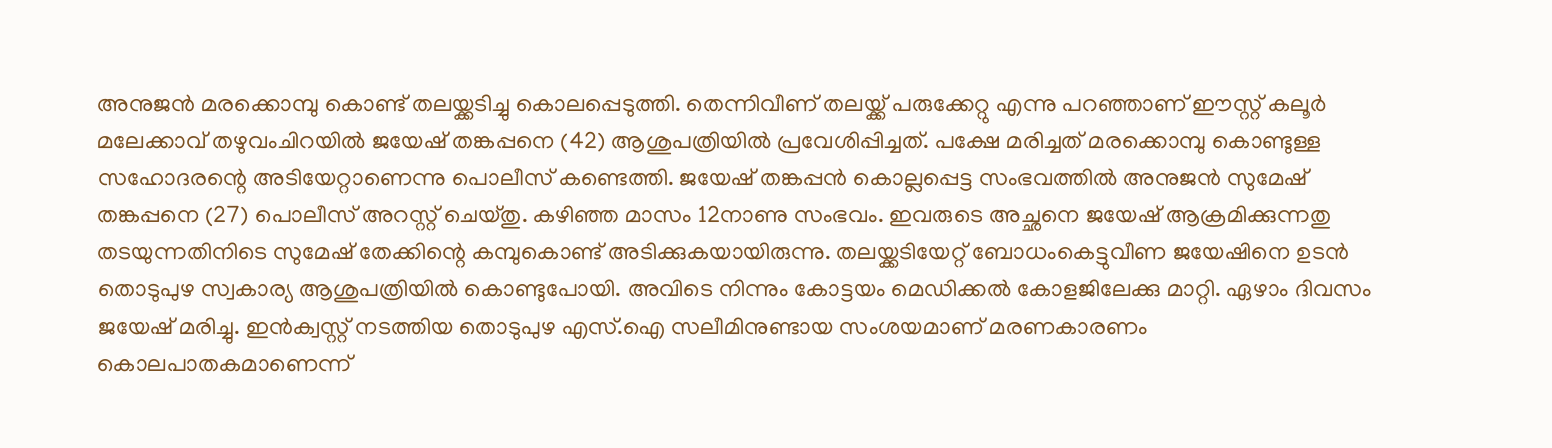അനുജൻ മരക്കൊമ്പു കൊണ്ട് തലയ്ക്കടിച്ചു കൊലപ്പെടുത്തി. തെന്നിവീണ് തലയ്ക്ക് പരുക്കേറ്റു എന്നു പറഞ്ഞാണ് ഈസ്റ്റ് കലൂർ മലേക്കാവ് തഴുവംചിറയിൽ ജയേഷ് തങ്കപ്പനെ (42) ആശുപത്രിയിൽ പ്രവേശിപ്പിച്ചത്. പക്ഷേ മരിച്ചത് മരക്കൊമ്പു കൊണ്ടുള്ള സഹോദരന്റെ അടിയേറ്റാണെന്നു പൊലീസ് കണ്ടെത്തി. ജയേഷ് തങ്കപ്പൻ കൊല്ലപ്പെട്ട സംഭവത്തിൽ അനുജൻ സുമേഷ് തങ്കപ്പനെ (27) പൊലീസ് അറസ്റ്റ് ചെയ്തു. കഴിഞ്ഞ മാസം 12നാണു സംഭവം. ഇവരുടെ അച്ഛനെ ജയേഷ് ആക്രമിക്കുന്നതു തടയുന്നതിനിടെ സുമേഷ് തേക്കിന്റെ കമ്പുകൊണ്ട് അടിക്കുകയായിരുന്നു. തലയ്ക്കടിയേറ്റ് ബോധംകെട്ടുവീണ ജയേഷിനെ ഉടൻ തൊടുപുഴ സ്വകാര്യ ആശുപത്രിയിൽ കൊണ്ടുപോയി. അവിടെ നിന്നും കോട്ടയം മെഡിക്കൽ കോളജിലേക്കു മാറ്റി. ഏഴാം ദിവസം ജയേഷ് മരിച്ചു. ഇൻക്വസ്റ്റ് നടത്തിയ തൊടുപുഴ എസ്.ഐ സലീമിനുണ്ടായ സംശയമാണ് മരണകാരണം കൊലപാതകമാണെന്ന്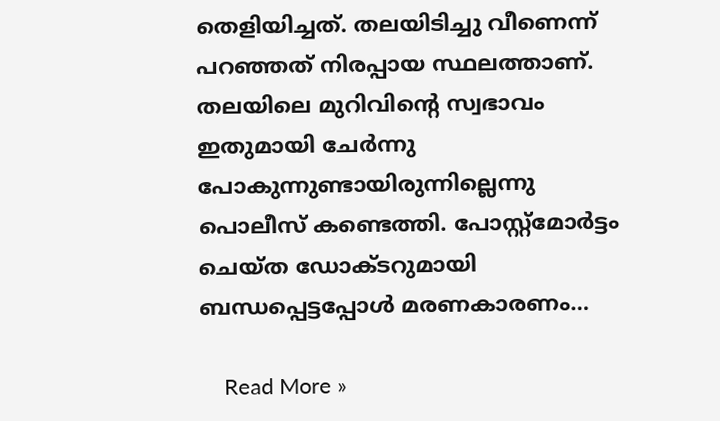തെളിയിച്ചത്. തലയിടിച്ചു വീണെന്ന് പറഞ്ഞത് നിരപ്പായ സ്ഥലത്താണ്. തലയിലെ മുറിവിന്റെ സ്വഭാവം ഇതുമായി ചേർന്നു പോകുന്നുണ്ടായിരുന്നില്ലെന്നു പൊലീസ് കണ്ടെത്തി. പോസ്റ്റ്മോർട്ടം ചെയ്ത ഡോക്ടറുമായി ബന്ധപ്പെട്ടപ്പോൾ മരണകാരണം…

    Read More »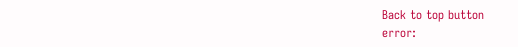Back to top button
error: